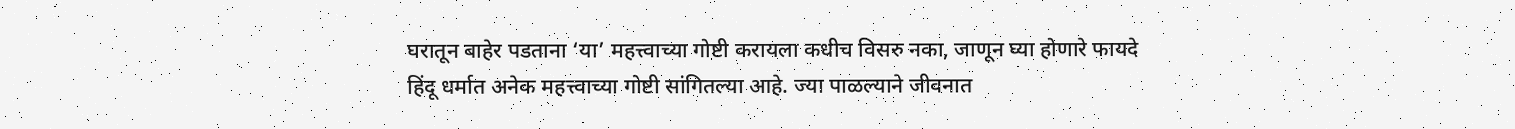घरातून बाहेर पडताना ‘या’ महत्त्वाच्या गोष्टी करायला कधीच विसरु नका, जाणून घ्या होणारे फायदे
हिंदू धर्मात अनेक महत्त्वाच्या गोष्टी सांगितल्या आहे. ज्या पाळल्याने जीवनात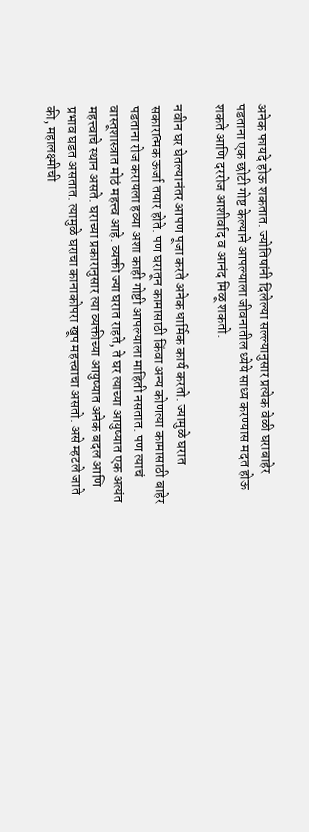अनेक फायदे होऊ शकतात. ज्योतिषांनी दिलेल्या सल्ल्यानुसार प्रत्येक वेळी घराबाहेर पडताना एक छोटी गोष्ट केल्याने आपल्याला जीवनातील ध्येये साध्य करण्यास मदत होऊ शकते आणि दररोज आशीर्वाद व आनंद मिळू शकतो.

नवीन घर घेतल्यानंतर आपण पूजा करते अनेक धार्मिक कार्य करतो. ज्यामुळे घरात सकारात्मक ऊर्जा तयार होते. पण घरातून कामासाठी किंवा अन्य कोणत्या कामासाठी बाहेर पडताना रोज करायला हव्या अशा काही गोष्टी आपल्याला माहिती नसतात. पण त्याचं वास्तूशास्त्रात मोठं महत्त्व आहे. व्यक्ती ज्या घरात राहते, ते घर त्याच्या आयुष्यात एक अत्यंत महत्त्वाचे स्थान असते. घराच्या प्रकारानुसार त्या व्यक्तीच्या आयुष्यात अनेक बदल आणि प्रभाव घडत असतात. त्यामुळे घराचा कानाकोपरा खूप महत्त्वाचा असतो. असे म्हटले जाते की, महालक्ष्मीची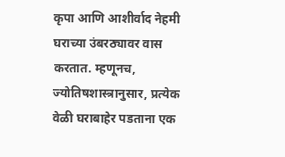कृपा आणि आशीर्वाद नेहमी घराच्या उंबरठ्यावर वास करतात. म्हणूनच, ज्योतिषशास्त्रानुसार, प्रत्येक वेळी घराबाहेर पडताना एक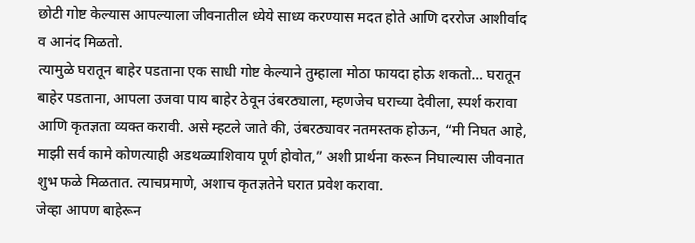छोटी गोष्ट केल्यास आपल्याला जीवनातील ध्येये साध्य करण्यास मदत होते आणि दररोज आशीर्वाद व आनंद मिळतो.
त्यामुळे घरातून बाहेर पडताना एक साधी गोष्ट केल्याने तुम्हाला मोठा फायदा होऊ शकतो… घरातून बाहेर पडताना, आपला उजवा पाय बाहेर ठेवून उंबरठ्याला, म्हणजेच घराच्या देवीला, स्पर्श करावा आणि कृतज्ञता व्यक्त करावी. असे म्हटले जाते की, उंबरठ्यावर नतमस्तक होऊन, “मी निघत आहे, माझी सर्व कामे कोणत्याही अडथळ्याशिवाय पूर्ण होवोत,” अशी प्रार्थना करून निघाल्यास जीवनात शुभ फळे मिळतात. त्याचप्रमाणे, अशाच कृतज्ञतेने घरात प्रवेश करावा.
जेव्हा आपण बाहेरून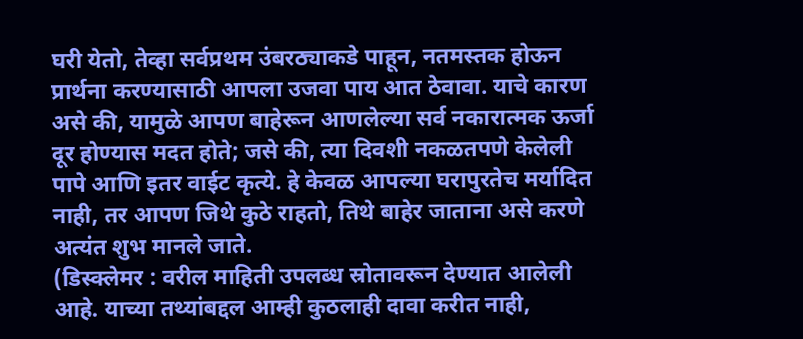घरी येतो, तेव्हा सर्वप्रथम उंबरठ्याकडे पाहून, नतमस्तक होऊन प्रार्थना करण्यासाठी आपला उजवा पाय आत ठेवावा. याचे कारण असे की, यामुळे आपण बाहेरून आणलेल्या सर्व नकारात्मक ऊर्जा दूर होण्यास मदत होते; जसे की, त्या दिवशी नकळतपणे केलेली पापे आणि इतर वाईट कृत्ये. हे केवळ आपल्या घरापुरतेच मर्यादित नाही, तर आपण जिथे कुठे राहतो, तिथे बाहेर जाताना असे करणे अत्यंत शुभ मानले जाते.
(डिस्क्लेमर : वरील माहिती उपलब्ध स्रोतावरून देण्यात आलेली आहे. याच्या तथ्यांबद्दल आम्ही कुठलाही दावा करीत नाही,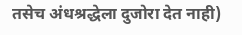तसेच अंधश्रद्धेला दुजोरा देत नाही)